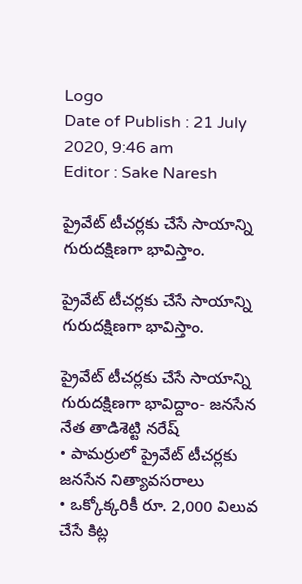Logo
Date of Publish : 21 July 2020, 9:46 am
Editor : Sake Naresh

ప్రైవేట్ టీచర్లకు చేసే సాయాన్ని గురుదక్షిణగా భావిస్తాం.

ప్రైవేట్ టీచర్లకు చేసే సాయాన్ని గురుదక్షిణగా భావిస్తాం.

ప్రైవేట్ టీచర్లకు చేసే సాయాన్ని గురుదక్షిణగా భావిద్దాం- జనసేన నేత తాడిశెట్టి నరేష్
• పామర్రులో ప్రైవేట్ టీచర్లకు జనసేన నిత్యావసరాలు
• ఒక్కోక్కరికీ రూ. 2,000 విలువ చేసే కిట్ల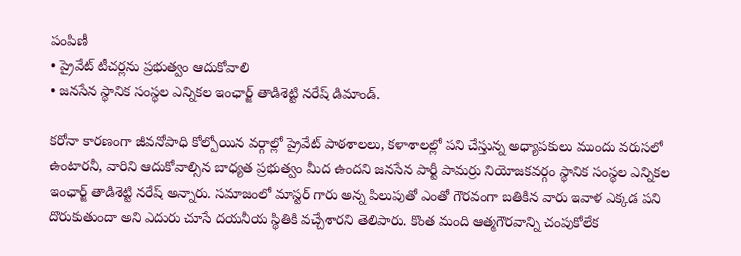పంపిణీ
• ప్రైవేట్ టీచర్లను ప్రభుత్వం ఆదుకోవాలి
• జనసేన స్థానిక సంస్థల ఎన్నికల ఇంఛార్జ్ తాడిశెట్టి నరేష్ డిమాండ్.

కరోనా కారణంగా జీవనోపాధి కోల్పోయిన వర్గాల్లో ప్రైవేట్ పాఠశాలలు, కళాశాలల్లో పని చేస్తున్న అధ్యాపకులు ముందు వరుసలో ఉంటారనీ, వారిని ఆదుకోవాల్సిన బాధ్యత ప్రభుత్వం మీద ఉందని జనసేన పార్టీ పామర్రు నియోజకవర్గం స్థానిక సంస్థల ఎన్నికల ఇంఛార్జ్ తాడిశెట్టి నరేష్ అన్నారు. సమాజంలో మాస్టర్ గారు అన్న పిలుపుతో ఎంతో గౌరవంగా బతికిన వారు ఇవాళ ఎక్కడ పని దొరుకుతుందా అని ఎదురు చూసే దయనీయ స్థితికి వచ్చేశారని తెలిపారు. కొంత మంది ఆత్మగౌరవాన్ని చంపుకోలేక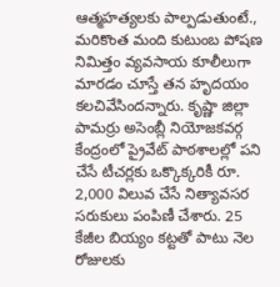ఆత్మహత్యలకు పాల్పడుతుంటే., మరికొంత మంది కుటుంబ పోషణ నిమిత్తం వ్యవసాయ కూలీలుగా మారడం చూస్తే తన హృదయం కలచివేసిందన్నారు. కృష్ణా జిల్లా పామర్రు అసెంబ్లీ నియోజకవర్గ కేంద్రంలో ప్రైవేట్ పాఠశాలల్లో పని చేసే టీచర్లకు ఒక్కొక్కరికీ రూ. 2,000 విలువ చేసే నిత్యావసర సరుకులు పంపిణీ చేశారు. 25 కేజీల బియ్యం కట్టతో పాటు నెల రోజులకు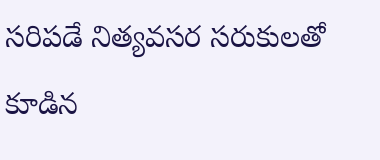సరిపడే నిత్యవసర సరుకులతో కూడిన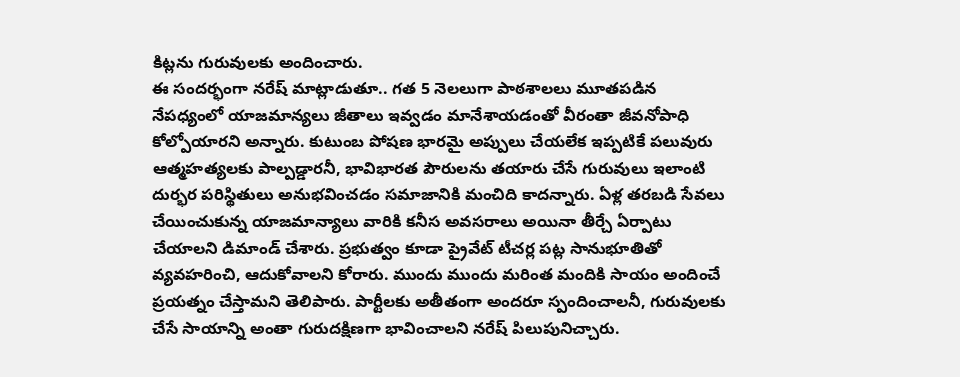కిట్లను గురువులకు అందించారు.
ఈ సందర్భంగా నరేష్ మాట్లాడుతూ.. గత 5 నెలలుగా పాఠశాలలు మూతపడిన నేపధ్యంలో యాజమాన్యలు జీతాలు ఇవ్వడం మానేశాయడంతో వీరంతా జీవనోపాధి కోల్పోయారని అన్నారు. కుటుంబ పోషణ భారమై అప్పులు చేయలేక ఇప్పటికే పలువురు ఆత్మహత్యలకు పాల్పడ్డారనీ, భావిభారత పౌరులను తయారు చేసే గురువులు ఇలాంటి దుర్భర పరిస్థితులు అనుభవించడం సమాజానికి మంచిది కాదన్నారు. ఏళ్ల తరబడి సేవలు చేయించుకున్న యాజమాన్యాలు వారికి కనీస అవసరాలు అయినా తీర్చే ఏర్పాటు చేయాలని డిమాండ్ చేశారు. ప్రభుత్వం కూడా ప్రైవేట్ టీచర్ల పట్ల సానుభూతితో వ్యవహరించి, ఆదుకోవాలని కోరారు. ముందు ముందు మరింత మందికి సాయం అందించే ప్రయత్నం చేస్తామని తెలిపారు. పార్టీలకు అతీతంగా అందరూ స్పందించాలనీ, గురువులకు చేసే సాయాన్ని అంతా గురుదక్షిణగా భావించాలని నరేష్ పిలుపునిచ్చారు.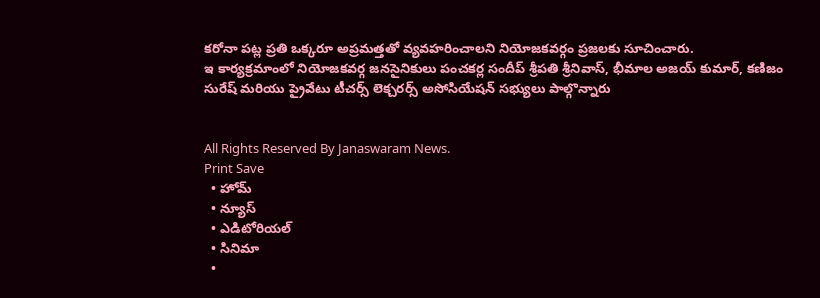కరోనా పట్ల ప్రతి ఒక్కరూ అప్రమత్తతో వ్యవహరించాలని నియోజకవర్గం ప్రజలకు సూచించారు.
ఇ కార్యక్రమాంలో నియోజకవర్గ జనసైనికులు పంచకర్ల సందీప్ శ్రీపతి శ్రీనివాస్, భీమాల అజయ్ కుమార్, కణిజం సురేష్ మరియు ప్రైవేటు టీచర్స్ లెక్చరర్స్ అసోసియేషన్ సభ్యులు పాల్గొన్నారు


All Rights Reserved By Janaswaram News.
Print Save
  • హోమ్
  • న్యూస్
  • ఎడిటోరియల్
  • సినిమా
  •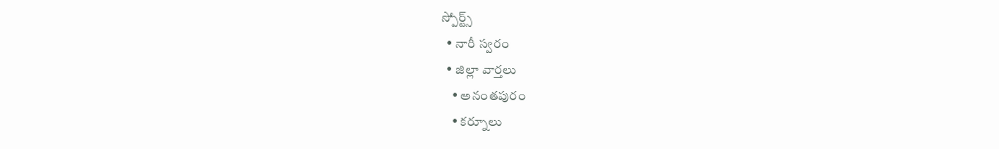స్పోర్ట్స్
  • నారీ స్వరం
  • జిల్లా వార్తలు
    • అనంతపురం
    • కర్నూలు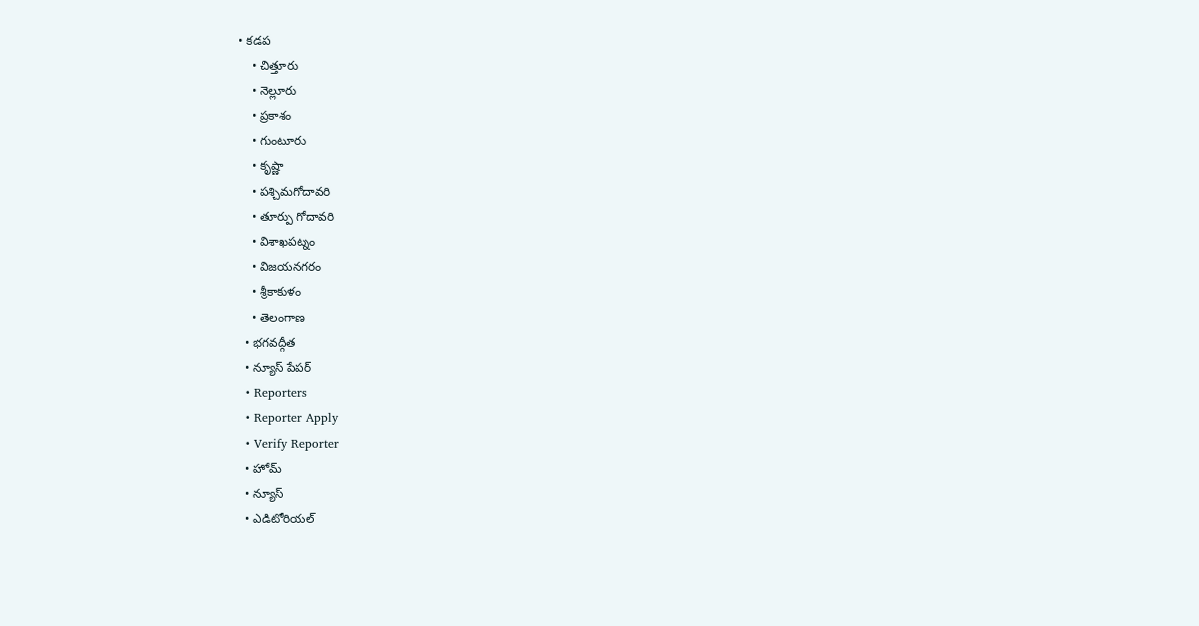• కడప
    • చిత్తూరు
    • నెల్లూరు
    • ప్రకాశం
    • గుంటూరు
    • కృష్ణా
    • పశ్చిమగోదావరి
    • తూర్పు గోదావరి
    • విశాఖపట్నం
    • విజయనగరం
    • శ్రీకాకుళం
    • తెలంగాణ
  • భగవద్గీత
  • న్యూస్ పేపర్
  • Reporters
  • Reporter Apply
  • Verify Reporter
  • హోమ్
  • న్యూస్
  • ఎడిటోరియల్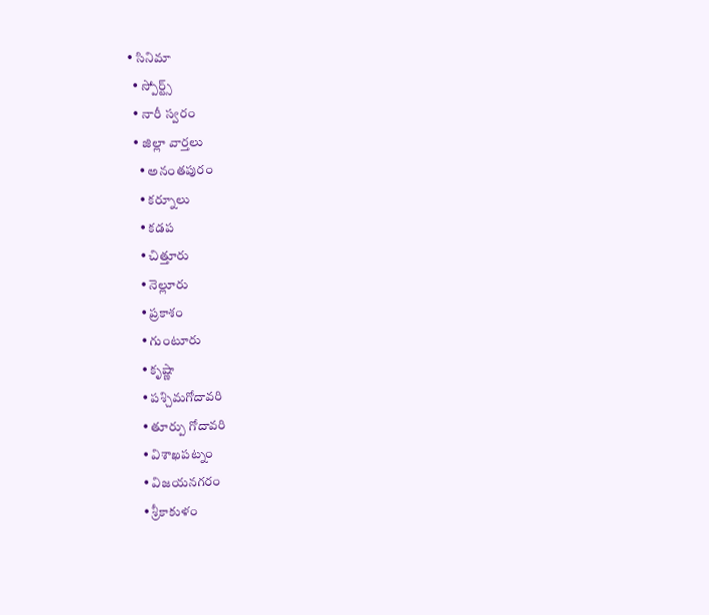• సినిమా
  • స్పోర్ట్స్
  • నారీ స్వరం
  • జిల్లా వార్తలు
    • అనంతపురం
    • కర్నూలు
    • కడప
    • చిత్తూరు
    • నెల్లూరు
    • ప్రకాశం
    • గుంటూరు
    • కృష్ణా
    • పశ్చిమగోదావరి
    • తూర్పు గోదావరి
    • విశాఖపట్నం
    • విజయనగరం
    • శ్రీకాకుళం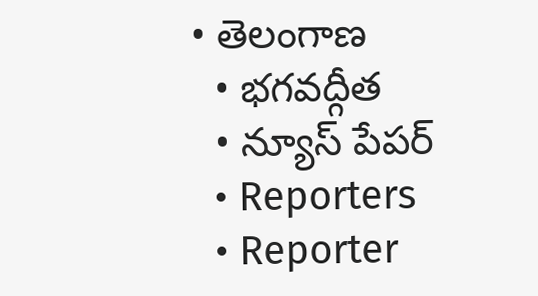• తెలంగాణ
  • భగవద్గీత
  • న్యూస్ పేపర్
  • Reporters
  • Reporter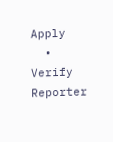Apply
  • Verify Reporter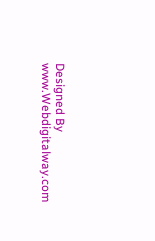Designed By www.Webdigitalway.com